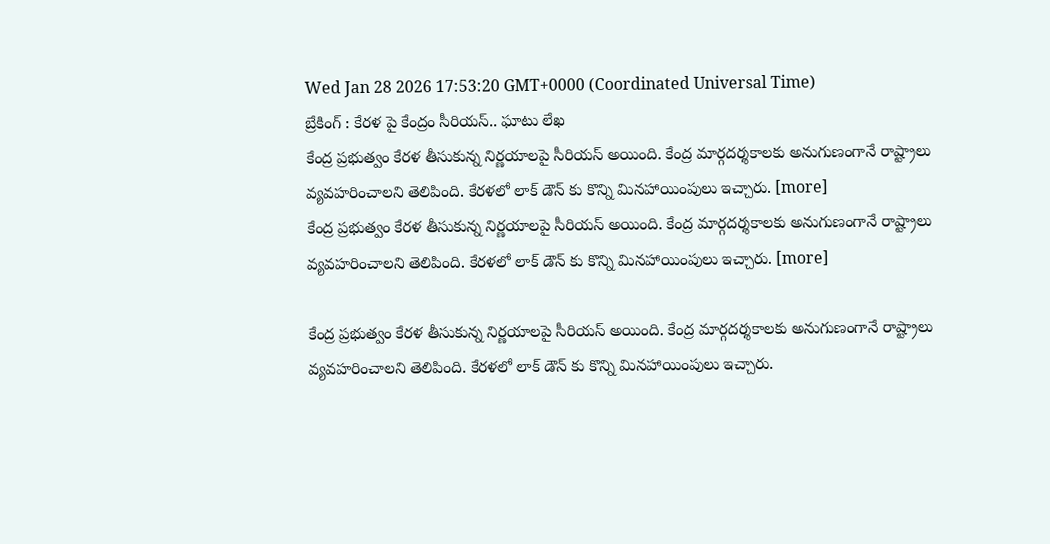Wed Jan 28 2026 17:53:20 GMT+0000 (Coordinated Universal Time)
బ్రేకింగ్ : కేరళ పై కేంద్రం సీరియస్.. ఘాటు లేఖ
కేంద్ర ప్రభుత్వం కేరళ తీసుకున్న నిర్ణయాలపై సీరియస్ అయింది. కేంద్ర మార్గదర్శకాలకు అనుగుణంగానే రాష్ట్రాలు వ్యవహరించాలని తెలిపింది. కేరళలో లాక్ డౌన్ కు కొన్ని మినహాయింపులు ఇచ్చారు. [more]
కేంద్ర ప్రభుత్వం కేరళ తీసుకున్న నిర్ణయాలపై సీరియస్ అయింది. కేంద్ర మార్గదర్శకాలకు అనుగుణంగానే రాష్ట్రాలు వ్యవహరించాలని తెలిపింది. కేరళలో లాక్ డౌన్ కు కొన్ని మినహాయింపులు ఇచ్చారు. [more]

కేంద్ర ప్రభుత్వం కేరళ తీసుకున్న నిర్ణయాలపై సీరియస్ అయింది. కేంద్ర మార్గదర్శకాలకు అనుగుణంగానే రాష్ట్రాలు వ్యవహరించాలని తెలిపింది. కేరళలో లాక్ డౌన్ కు కొన్ని మినహాయింపులు ఇచ్చారు.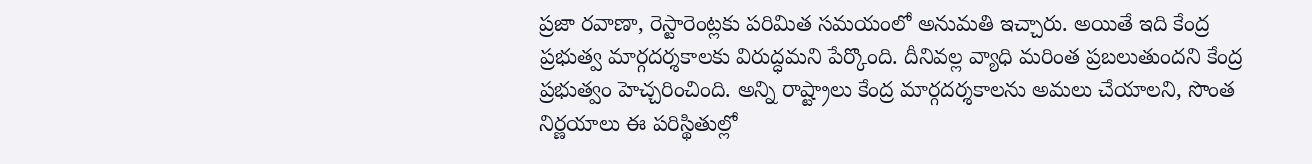ప్రజా రవాణా, రెస్టారెంట్లకు పరిమిత సమయంలో అనుమతి ఇచ్చారు. అయితే ఇది కేంద్ర ప్రభుత్వ మార్గదర్శకాలకు విరుద్ధమని పేర్కొంది. దీనివల్ల వ్యాధి మరింత ప్రబలుతుందని కేంద్ర ప్రభుత్వం హెచ్చరించింది. అన్ని రాష్ట్రాలు కేంద్ర మార్గదర్శకాలను అమలు చేయాలని, సొంత నిర్ణయాలు ఈ పరిస్థితుల్లో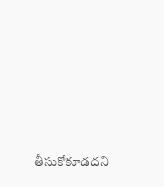తీసుకోకూడదని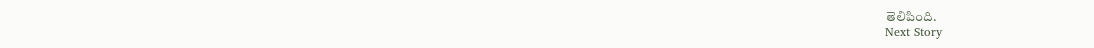తెలిపింది.
Next Story